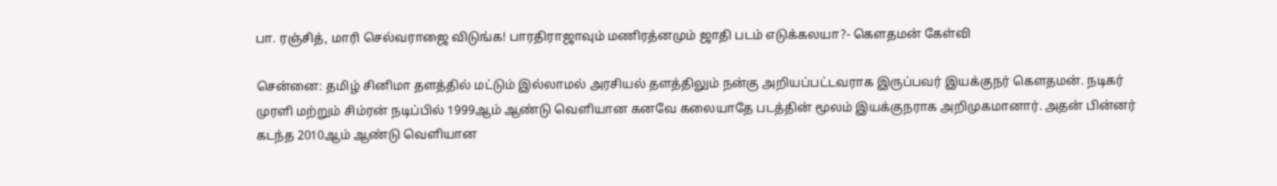பா. ரஞ்சித், மாரி செல்வராஜை விடுங்க! பாரதிராஜாவும் மணிரத்னமும் ஜாதி படம் எடுக்கலயா?- கௌதமன் கேள்வி

சென்னை: தமிழ் சினிமா தளத்தில் மட்டும் இல்லாமல் அரசியல் தளத்திலும் நன்கு அறியப்பட்டவராக இருப்பவர் இயக்குநர் கௌதமன். நடிகர் முரளி மற்றும் சிம்ரன் நடிப்பில் 1999ஆம் ஆண்டு வெளியான கனவே கலையாதே படத்தின் மூலம் இயக்குநராக அறிமுகமானார். அதன் பின்னர் கடந்த 2010ஆம் ஆண்டு வெளியான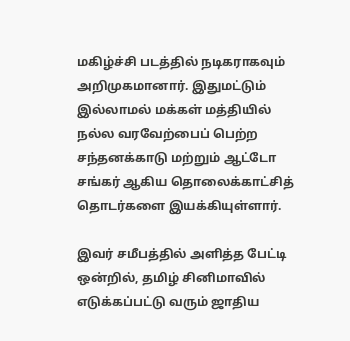மகிழ்ச்சி படத்தில் நடிகராகவும் அறிமுகமானார். இதுமட்டும் இல்லாமல் மக்கள் மத்தியில் நல்ல வரவேற்பைப் பெற்ற சந்தனக்காடு மற்றும் ஆட்டோ சங்கர் ஆகிய தொலைக்காட்சித் தொடர்களை இயக்கியுள்ளார்.

இவர் சமீபத்தில் அளித்த பேட்டி ஒன்றில், தமிழ் சினிமாவில் எடுக்கப்பட்டு வரும் ஜாதிய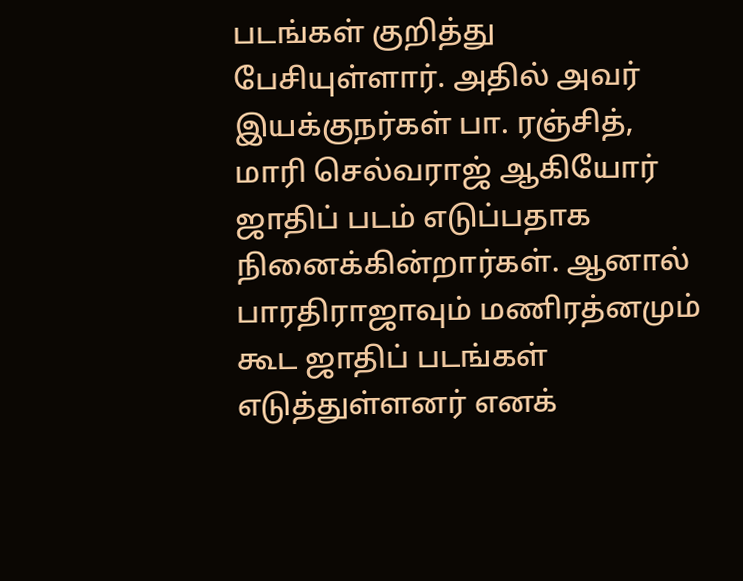படங்கள் குறித்து பேசியுள்ளார். அதில் அவர் இயக்குநர்கள் பா. ரஞ்சித், மாரி செல்வராஜ் ஆகியோர் ஜாதிப் படம் எடுப்பதாக நினைக்கின்றார்கள். ஆனால் பாரதிராஜாவும் மணிரத்னமும் கூட ஜாதிப் படங்கள் எடுத்துள்ளனர் எனக்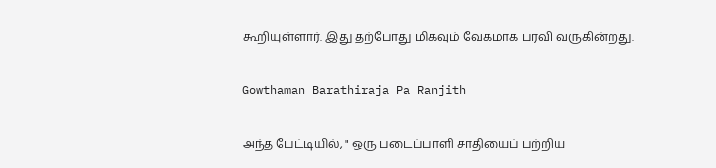கூறியுள்ளார். இது தற்போது மிகவும் வேகமாக பரவி வருகின்றது.

Gowthaman Barathiraja Pa Ranjith

அந்த பேட்டியில், " ஒரு படைப்பாளி சாதியைப் பற்றிய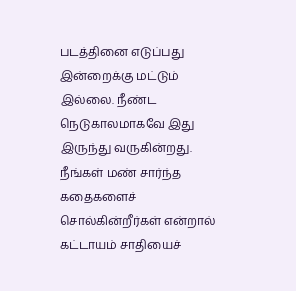படத்தினை எடுப்பது இன்றைக்கு மட்டும் இல்லை. நீண்ட நெடுகாலமாகவே இது இருந்து வருகின்றது. நீங்கள் மண் சார்ந்த கதைகளைச் சொல்கின்றீர்கள் என்றால் கட்டாயம் சாதியைச்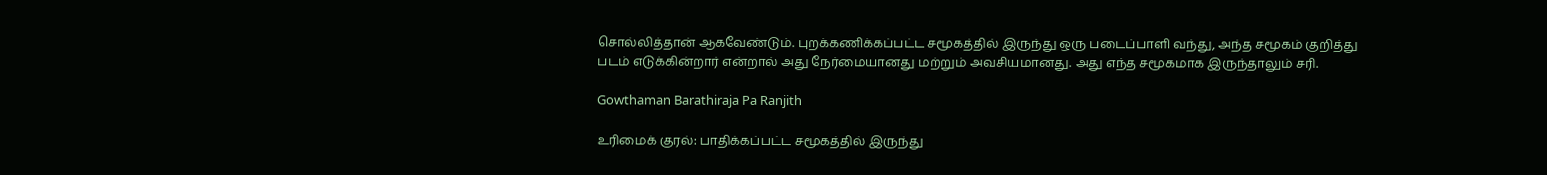சொல்லித்தான் ஆகவேண்டும். புறக்கணிக்கப்பட்ட சமூகத்தில் இருந்து ஒரு படைப்பாளி வந்து, அந்த சமூகம் குறித்து படம் எடுக்கின்றார் என்றால் அது நேர்மையானது மற்றும் அவசியமானது. அது எந்த சமூகமாக இருந்தாலும் சரி.

Gowthaman Barathiraja Pa Ranjith

உரிமைக் குரல்: பாதிக்கப்பட்ட சமூகத்தில் இருந்து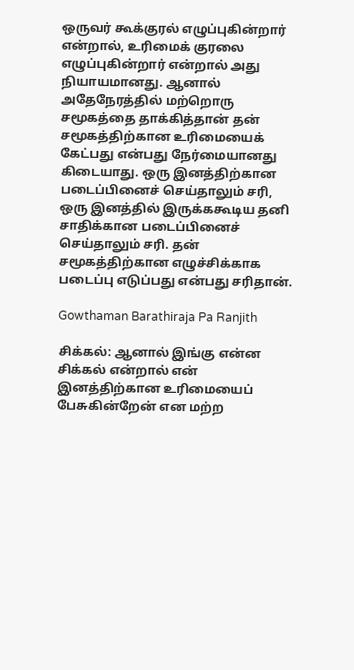ஒருவர் கூக்குரல் எழுப்புகின்றார் என்றால், உரிமைக் குரலை எழுப்புகின்றார் என்றால் அது நியாயமானது. ஆனால் அதேநேரத்தில் மற்றொரு சமூகத்தை தாக்கித்தான் தன் சமூகத்திற்கான உரிமையைக் கேட்பது என்பது நேர்மையானது கிடையாது. ஒரு இனத்திற்கான படைப்பினைச் செய்தாலும் சரி, ஒரு இனத்தில் இருக்ககூடிய தனி சாதிக்கான படைப்பினைச் செய்தாலும் சரி. தன் சமூகத்திற்கான எழுச்சிக்காக படைப்பு எடுப்பது என்பது சரிதான்.

Gowthaman Barathiraja Pa Ranjith

சிக்கல்: ஆனால் இங்கு என்ன சிக்கல் என்றால் என் இனத்திற்கான உரிமையைப் பேசுகின்றேன் என மற்ற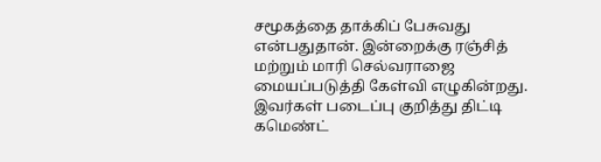சமூகத்தை தாக்கிப் பேசுவது என்பதுதான். இன்றைக்கு ரஞ்சித் மற்றும் மாரி செல்வராஜை மையப்படுத்தி கேள்வி எழுகின்றது. இவர்கள் படைப்பு குறித்து திட்டி கமெண்ட்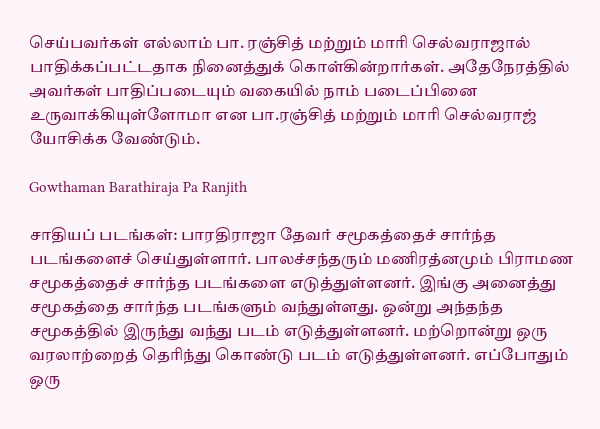செய்பவர்கள் எல்லாம் பா. ரஞ்சித் மற்றும் மாரி செல்வராஜால் பாதிக்கப்பட்டதாக நினைத்துக் கொள்கின்றார்கள். அதேநேரத்தில் அவர்கள் பாதிப்படையும் வகையில் நாம் படைப்பினை உருவாக்கியுள்ளோமா என பா.ரஞ்சித் மற்றும் மாரி செல்வராஜ் யோசிக்க வேண்டும்.

Gowthaman Barathiraja Pa Ranjith

சாதியப் படங்கள்: பாரதிராஜா தேவர் சமூகத்தைச் சார்ந்த படங்களைச் செய்துள்ளார். பாலச்சந்தரும் மணிரத்னமும் பிராமண சமூகத்தைச் சார்ந்த படங்களை எடுத்துள்ளனர். இங்கு அனைத்து சமூகத்தை சார்ந்த படங்களும் வந்துள்ளது. ஒன்று அந்தந்த சமூகத்தில் இருந்து வந்து படம் எடுத்துள்ளனர். மற்றொன்று ஒரு வரலாற்றைத் தெரிந்து கொண்டு படம் எடுத்துள்ளனர். எப்போதும் ஒரு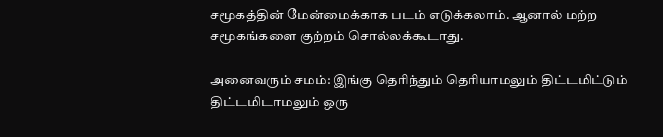சமூகத்தின் மேன்மைக்காக படம் எடுக்கலாம். ஆனால் மற்ற சமூகங்களை குற்றம் சொல்லக்கூடாது.

அனைவரும் சமம்: இங்கு தெரிந்தும் தெரியாமலும் திட்டமிட்டும் திட்டமிடாமலும் ஒரு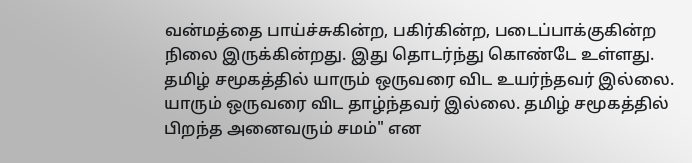வன்மத்தை பாய்ச்சுகின்ற, பகிர்கின்ற, படைப்பாக்குகின்ற நிலை இருக்கின்றது. இது தொடர்ந்து கொண்டே உள்ளது. தமிழ் சமூகத்தில் யாரும் ஒருவரை விட உயர்ந்தவர் இல்லை. யாரும் ஒருவரை விட தாழ்ந்தவர் இல்லை. தமிழ் சமூகத்தில் பிறந்த அனைவரும் சமம்" என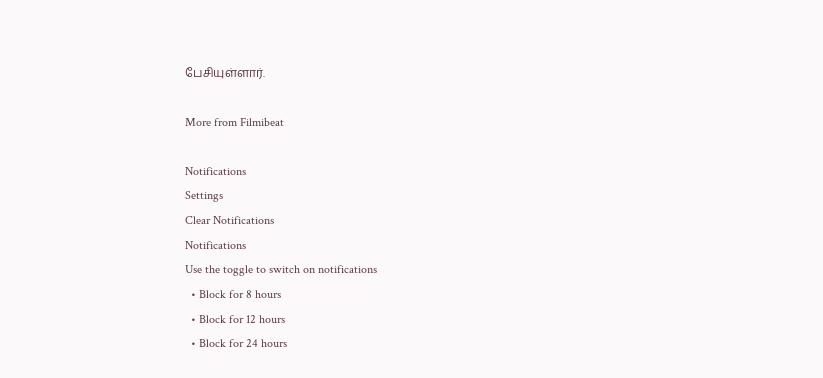பேசியுள்ளார்.

More from Filmibeat

Notifications
Settings
Clear Notifications
Notifications
Use the toggle to switch on notifications
  • Block for 8 hours
  • Block for 12 hours
  • Block for 24 hours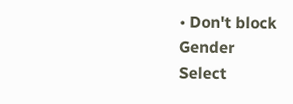• Don't block
Gender
Select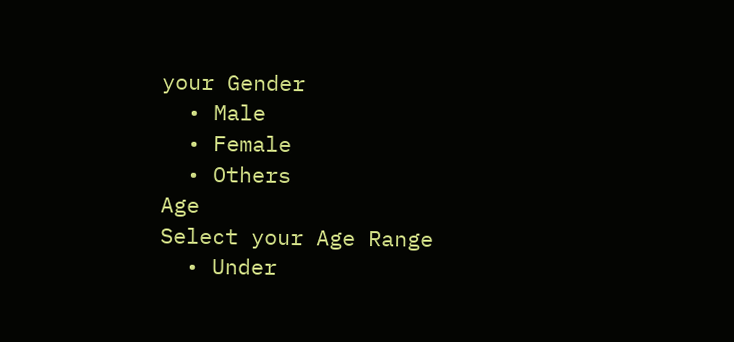your Gender
  • Male
  • Female
  • Others
Age
Select your Age Range
  • Under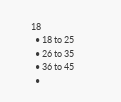18
  • 18 to 25
  • 26 to 35
  • 36 to 45
  •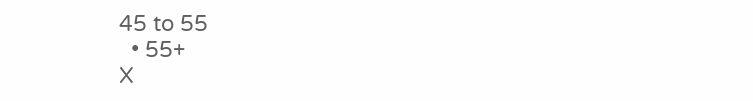45 to 55
  • 55+
X